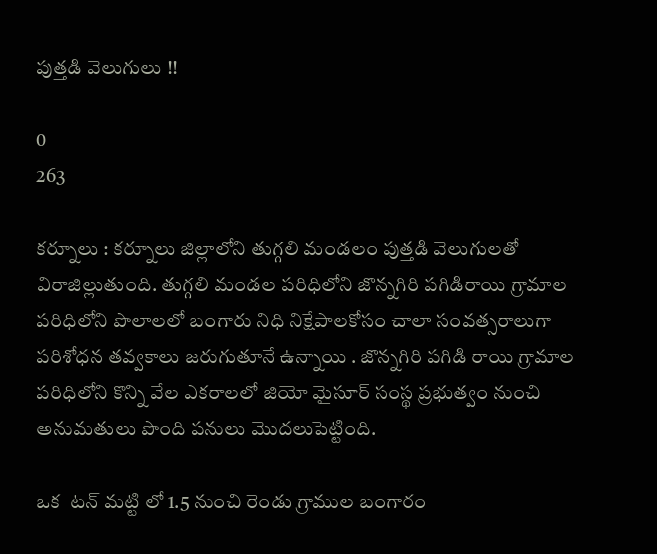పుత్తడి వెలుగులు !!

0
263

కర్నూలు : కర్నూలు జిల్లాలోని తుగ్గలి మండలం పుత్తడి వెలుగులతో విరాజిల్లుతుంది. తుగ్గలి మండల పరిధిలోని జొన్నగిరి పగిడిరాయి గ్రామాల పరిధిలోని పొలాలలో బంగారు నిధి నిక్షేపాలకోసం చాలా సంవత్సరాలుగా  పరిశోధన తవ్వకాలు జరుగుతూనే ఉన్నాయి . జొన్నగిరి పగిడి రాయి గ్రామాల పరిధిలోని కొన్ని వేల ఎకరాలలో జియో మైసూర్ సంస్థ ప్రభుత్వం నుంచి అనుమతులు పొంది పనులు మొదలుపెట్టింది.

ఒక  టన్ మట్టి లో 1.5 నుంచి రెండు గ్రాముల బంగారం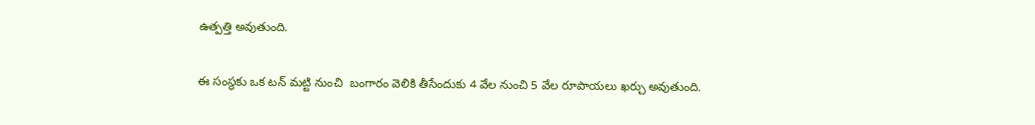ఉత్పత్తి అవుతుంది.

ఈ సంస్థకు ఒక టన్ మట్టి నుంచి  బంగారం వెలికి తీసేందుకు 4 వేల నుంచి 5 వేల రూపాయలు ఖర్చు అవుతుంది.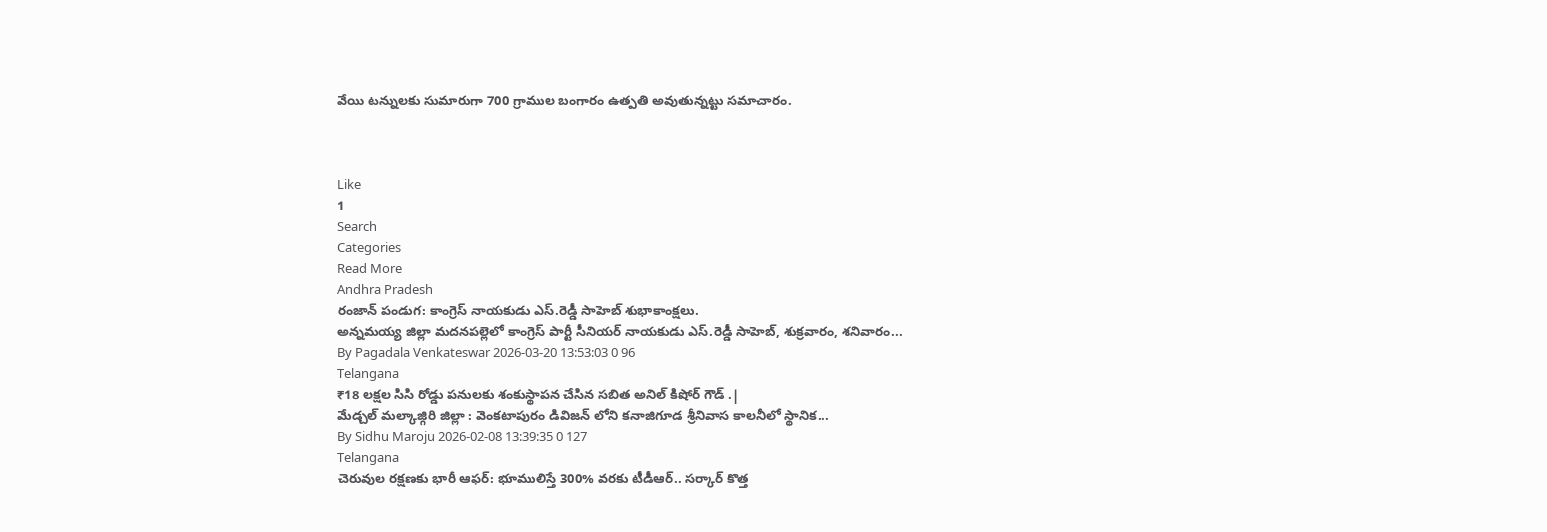వేయి టన్నులకు సుమారుగా 700 గ్రాముల బంగారం ఉత్పతి అవుతున్నట్టు సమాచారం.



Like
1
Search
Categories
Read More
Andhra Pradesh
రంజాన్ పండుగ: కాంగ్రెస్ నాయకుడు ఎస్.రెడ్డీ సాహెబ్ శుభాకాంక్షలు.
అన్నమయ్య జిల్లా మదనపల్లెలో కాంగ్రెస్ పార్టీ సీనియర్ నాయకుడు ఎస్.రెడ్డీ సాహెబ్, శుక్రవారం, శనివారం...
By Pagadala Venkateswar 2026-03-20 13:53:03 0 96
Telangana
₹18 లక్షల సిసి రోడ్డు పనులకు శంకుస్థాపన చేసిన సబిత అనిల్ కిషోర్ గౌడ్ .|
మేడ్చల్ మల్కాజ్గిరి జిల్లా : వెంకటాపురం డివిజన్ లోని కనాజిగూడ శ్రీనివాస కాలనీలో స్థానిక...
By Sidhu Maroju 2026-02-08 13:39:35 0 127
Telangana
చెరువుల రక్షణకు భారీ ఆఫర్: భూములిస్తే 300% వరకు టీడీఆర్.. సర్కార్ కొత్త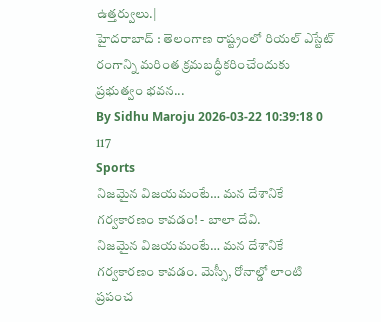ఉత్తర్వులు.|
హైదరాబాద్ : తెలంగాణ రాష్ట్రంలో రియల్ ఎస్టేట్ రంగాన్ని మరింత క్రమబద్ధీకరించేందుకు ప్రభుత్వం భవన...
By Sidhu Maroju 2026-03-22 10:39:18 0 117
Sports
నిజమైన విజయమంటే… మన దేశానికే గర్వకారణం కావడం! - బాలా దేవి.
నిజమైన విజయమంటే… మన దేశానికే గర్వకారణం కావడం. మెస్సీ, రోనాల్డో లాంటి ప్రపంచ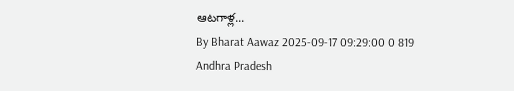ఆటగాళ్ల...
By Bharat Aawaz 2025-09-17 09:29:00 0 819
Andhra Pradesh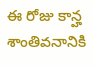ఈ రోజు కాన్హ శాంతివనానికి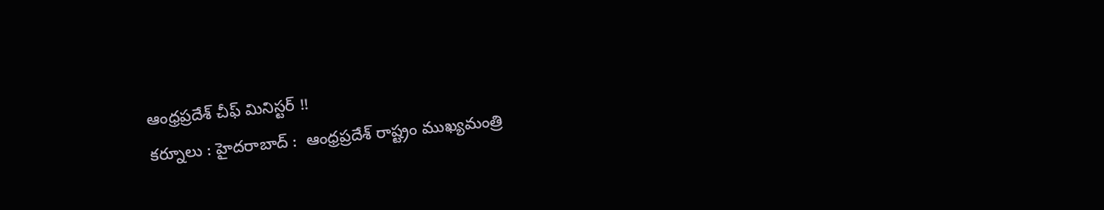ఆంధ్రప్రదేశ్ చీఫ్ మినిస్టర్ !!
కర్నూలు : హైదరాబాద్ :  ఆంధ్రప్రదేశ్ రాష్ట్రం ముఖ్యమంత్రి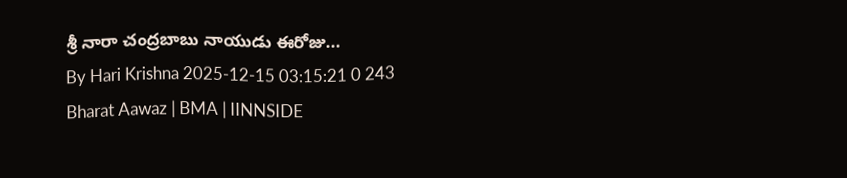శ్రీ నారా చంద్రబాబు నాయుడు ఈరోజు...
By Hari Krishna 2025-12-15 03:15:21 0 243
Bharat Aawaz | BMA | IINNSIDE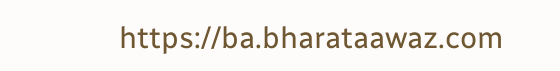https://ba.bharataawaz.com